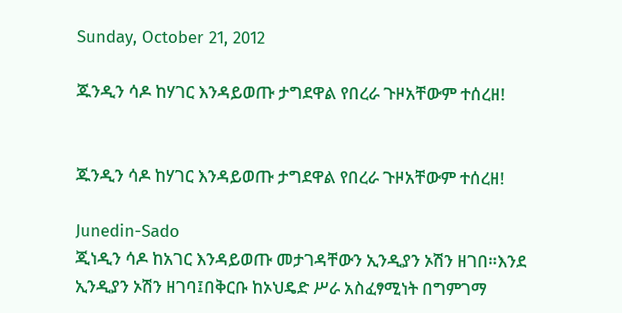Sunday, October 21, 2012

ጁንዲን ሳዶ ከሃገር እንዳይወጡ ታግደዋል የበረራ ጉዞአቸውም ተሰረዘ!


ጁንዲን ሳዶ ከሃገር እንዳይወጡ ታግደዋል የበረራ ጉዞአቸውም ተሰረዘ!

Junedin-Sado
ጂነዲን ሳዶ ከአገር እንዳይወጡ መታገዳቸውን ኢንዲያን ኦሽን ዘገበ።እንደ ኢንዲያን ኦሽን ዘገባ፤በቅርቡ ከኦህዴድ ሥራ አስፈፃሚነት በግምገማ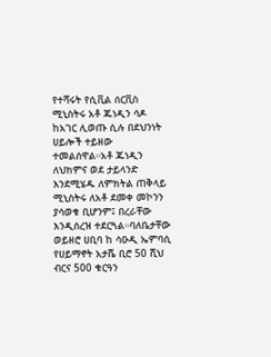የተሻሩት የሲቪል ሰርቪስ ሚኒስትሩ አቶ ጁነዲን ሳዶ ከአገር ሊወጡ ሲሉ በደህንነት ሀይሎች ተይዘው ተመልሰዋል።አቶ ጁነዲን ለህክምና ወደ ታይላንድ እንደሚሄዱ ለምክትል ጠቅላይ ሚኒስትሩ ለአቶ ደመቀ መኮንን ያሳወቁ ቢሆንም፤ በረራቸው እንዲሰረዝ ተደርጓል።ባለቤታቸው ወይዘሮ ሀቢባ ከ ሳዑዲ ኤምባሲ የሀይማኖት አታሼ ቢሮ 50 ሺህ ብርና 500 ቁርዓን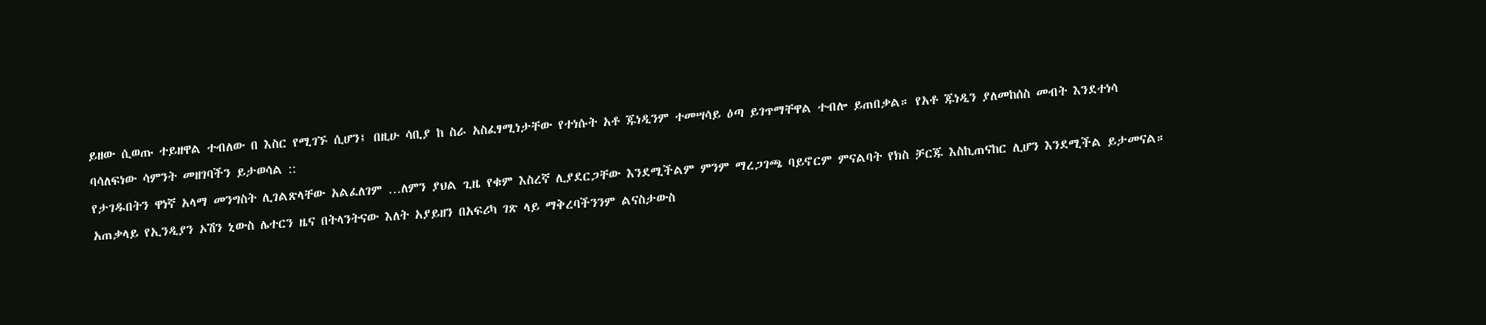ይዘው ሲወጡ ተይዘዋል ተብለው በ እስር የሚገኙ ሲሆን፤ በዚሁ ሳቢያ ከ ስራ አስፈፃሚነታቸው የተነሱት አቶ ጁነዲንም ተመሣሳይ ዕጣ ይገጥማቸዋል ተብሎ ይጠበቃል። የአቶ ጁነዲን ያለመከሰስ መብት እንደተነሳ ባሳለፍነው ሳምንት መዘገባችን ይታወሳል ::
የታገዱበትን ዋነኛ አላማ መንግስት ሊገልጽላቸው አልፈለገም …ለምን ያህል ጊዜ የቁም እስረኛ ሊያደርጋቸው እንደሚችልም ምንም ማረጋገጫ ባይኖርም ምናልባት የክስ ቻርጁ እስኪጠናከር ሊሆን እንደሚችል ይታመናል።
አጠቃላይ የኢንዲያን ኦሽን ኒውስ ሌተርን ዜና በትላንትናው እለት አያይዘን በአፍሪካ ገጽ ላይ ማቅረባችንንም ልናስታውስ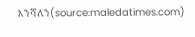እንሻለን(source:maledatimes.com)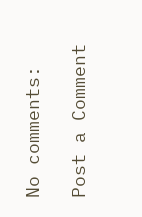No comments:

Post a Comment